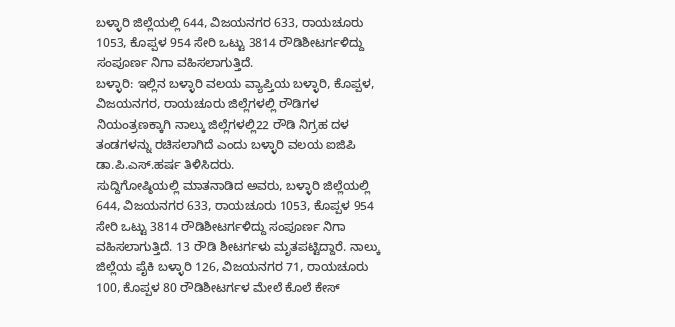ಬಳ್ಳಾರಿ ಜಿಲ್ಲೆಯಲ್ಲಿ 644, ವಿಜಯನಗರ 633, ರಾಯಚೂರು 1053, ಕೊಪ್ಪಳ 954 ಸೇರಿ ಒಟ್ಟು 3814 ರೌಡಿಶೀಟರ್ಗಳಿದ್ದು ಸಂಪೂರ್ಣ ನಿಗಾ ವಹಿಸಲಾಗುತ್ತಿದೆ.
ಬಳ್ಳಾರಿ: ಇಲ್ಲಿನ ಬಳ್ಳಾರಿ ವಲಯ ವ್ಯಾಪ್ತಿಯ ಬಳ್ಳಾರಿ, ಕೊಪ್ಪಳ, ವಿಜಯನಗರ, ರಾಯಚೂರು ಜಿಲ್ಲೆಗಳಲ್ಲಿ ರೌಡಿಗಳ ನಿಯಂತ್ರಣಕ್ಕಾಗಿ ನಾಲ್ಕು ಜಿಲ್ಲೆಗಳಲ್ಲಿ22 ರೌಡಿ ನಿಗ್ರಹ ದಳ ತಂಡಗಳನ್ನು ರಚಿಸಲಾಗಿದೆ ಎಂದು ಬಳ್ಳಾರಿ ವಲಯ ಐಜಿಪಿ ಡಾ.ಪಿ.ಎಸ್.ಹರ್ಷ ತಿಳಿಸಿದರು.
ಸುದ್ದಿಗೋಷ್ಠಿಯಲ್ಲಿ ಮಾತನಾಡಿದ ಅವರು, ಬಳ್ಳಾರಿ ಜಿಲ್ಲೆಯಲ್ಲಿ 644, ವಿಜಯನಗರ 633, ರಾಯಚೂರು 1053, ಕೊಪ್ಪಳ 954 ಸೇರಿ ಒಟ್ಟು 3814 ರೌಡಿಶೀಟರ್ಗಳಿದ್ದು ಸಂಪೂರ್ಣ ನಿಗಾ ವಹಿಸಲಾಗುತ್ತಿದೆ. 13 ರೌಡಿ ಶೀಟರ್ಗಳು ಮೃತಪಟ್ಟಿದ್ದಾರೆ. ನಾಲ್ಕು ಜಿಲ್ಲೆಯ ಪೈಕಿ ಬಳ್ಳಾರಿ 126, ವಿಜಯನಗರ 71, ರಾಯಚೂರು 100, ಕೊಪ್ಪಳ 80 ರೌಡಿಶೀಟರ್ಗಳ ಮೇಲೆ ಕೊಲೆ ಕೇಸ್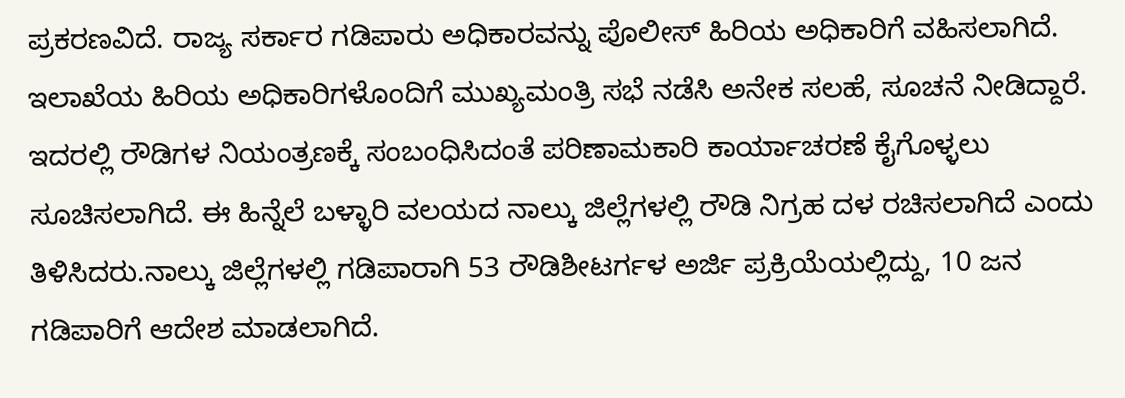ಪ್ರಕರಣವಿದೆ. ರಾಜ್ಯ ಸರ್ಕಾರ ಗಡಿಪಾರು ಅಧಿಕಾರವನ್ನು ಪೊಲೀಸ್ ಹಿರಿಯ ಅಧಿಕಾರಿಗೆ ವಹಿಸಲಾಗಿದೆ. ಇಲಾಖೆಯ ಹಿರಿಯ ಅಧಿಕಾರಿಗಳೊಂದಿಗೆ ಮುಖ್ಯಮಂತ್ರಿ ಸಭೆ ನಡೆಸಿ ಅನೇಕ ಸಲಹೆ, ಸೂಚನೆ ನೀಡಿದ್ದಾರೆ. ಇದರಲ್ಲಿ ರೌಡಿಗಳ ನಿಯಂತ್ರಣಕ್ಕೆ ಸಂಬಂಧಿಸಿದಂತೆ ಪರಿಣಾಮಕಾರಿ ಕಾರ್ಯಾಚರಣೆ ಕೈಗೊಳ್ಳಲು ಸೂಚಿಸಲಾಗಿದೆ. ಈ ಹಿನ್ನೆಲೆ ಬಳ್ಳಾರಿ ವಲಯದ ನಾಲ್ಕು ಜಿಲ್ಲೆಗಳಲ್ಲಿ ರೌಡಿ ನಿಗ್ರಹ ದಳ ರಚಿಸಲಾಗಿದೆ ಎಂದು ತಿಳಿಸಿದರು.ನಾಲ್ಕು ಜಿಲ್ಲೆಗಳಲ್ಲಿ ಗಡಿಪಾರಾಗಿ 53 ರೌಡಿಶೀಟರ್ಗಳ ಅರ್ಜಿ ಪ್ರಕ್ರಿಯೆಯಲ್ಲಿದ್ದು, 10 ಜನ ಗಡಿಪಾರಿಗೆ ಆದೇಶ ಮಾಡಲಾಗಿದೆ.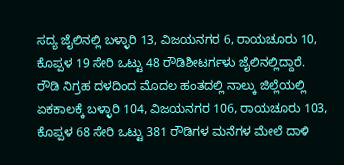ಸದ್ಯ ಜೈಲಿನಲ್ಲಿ ಬಳ್ಳಾರಿ 13, ವಿಜಯನಗರ 6, ರಾಯಚೂರು 10, ಕೊಪ್ಪಳ 19 ಸೇರಿ ಒಟ್ಟು 48 ರೌಡಿಶೀಟರ್ಗಳು ಜೈಲಿನಲ್ಲಿದ್ದಾರೆ.
ರೌಡಿ ನಿಗ್ರಹ ದಳದಿಂದ ಮೊದಲ ಹಂತದಲ್ಲಿ ನಾಲ್ಕು ಜಿಲ್ಲೆಯಲ್ಲಿ ಏಕಕಾಲಕ್ಕೆ ಬಳ್ಳಾರಿ 104, ವಿಜಯನಗರ 106, ರಾಯಚೂರು 103, ಕೊಪ್ಪಳ 68 ಸೇರಿ ಒಟ್ಟು 381 ರೌಡಿಗಳ ಮನೆಗಳ ಮೇಲೆ ದಾಳಿ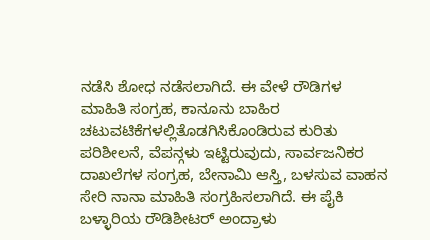ನಡೆಸಿ ಶೋಧ ನಡೆಸಲಾಗಿದೆ. ಈ ವೇಳೆ ರೌಡಿಗಳ ಮಾಹಿತಿ ಸಂಗ್ರಹ, ಕಾನೂನು ಬಾಹಿರ ಚಟುವಟಿಕೆಗಳಲ್ಲಿತೊಡಗಿಸಿಕೊಂಡಿರುವ ಕುರಿತು ಪರಿಶೀಲನೆ, ವೆಪನ್ಗಳು ಇಟ್ಟಿರುವುದು, ಸಾರ್ವಜನಿಕರ ದಾಖಲೆಗಳ ಸಂಗ್ರಹ, ಬೇನಾಮಿ ಆಸ್ತಿ, ಬಳಸುವ ವಾಹನ ಸೇರಿ ನಾನಾ ಮಾಹಿತಿ ಸಂಗ್ರಹಿಸಲಾಗಿದೆ. ಈ ಪೈಕಿ ಬಳ್ಳಾರಿಯ ರೌಡಿಶೀಟರ್ ಅಂದ್ರಾಳು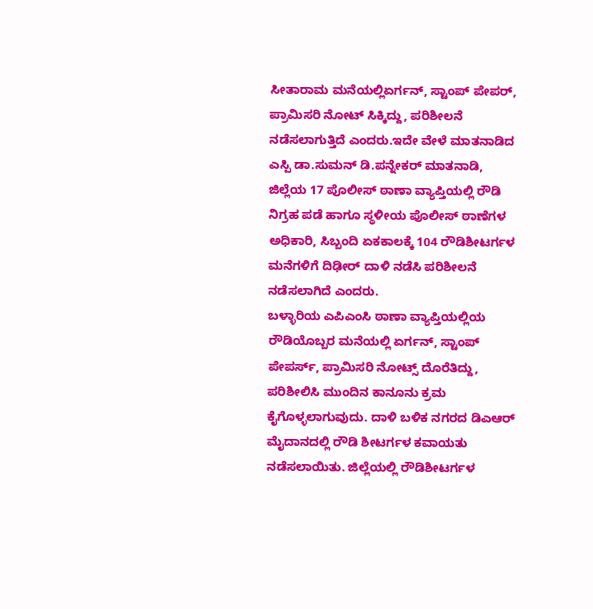ಸೀತಾರಾಮ ಮನೆಯಲ್ಲಿಏರ್ಗನ್, ಸ್ಟಾಂಪ್ ಪೇಪರ್, ಪ್ರಾಮಿಸರಿ ನೋಟ್ ಸಿಕ್ಕಿದ್ದು, ಪರಿಶೀಲನೆ ನಡೆಸಲಾಗುತ್ತಿದೆ ಎಂದರು.ಇದೇ ವೇಳೆ ಮಾತನಾಡಿದ ಎಸ್ಪಿ ಡಾ.ಸುಮನ್ ಡಿ.ಪನ್ನೇಕರ್ ಮಾತನಾಡಿ, ಜಿಲ್ಲೆಯ 17 ಪೊಲೀಸ್ ಠಾಣಾ ವ್ಯಾಪ್ತಿಯಲ್ಲಿ ರೌಡಿ ನಿಗ್ರಹ ಪಡೆ ಹಾಗೂ ಸ್ಥಳೀಯ ಪೊಲೀಸ್ ಠಾಣೆಗಳ ಅಧಿಕಾರಿ, ಸಿಬ್ಬಂದಿ ಏಕಕಾಲಕ್ಕೆ 104 ರೌಡಿಶೀಟರ್ಗಳ ಮನೆಗಳಿಗೆ ದಿಢೀರ್ ದಾಳಿ ನಡೆಸಿ ಪರಿಶೀಲನೆ ನಡೆಸಲಾಗಿದೆ ಎಂದರು.
ಬಳ್ಳಾರಿಯ ಎಪಿಎಂಸಿ ಠಾಣಾ ವ್ಯಾಪ್ತಿಯಲ್ಲಿಯ ರೌಡಿಯೊಬ್ಬರ ಮನೆಯಲ್ಲಿ ಏರ್ಗನ್, ಸ್ಟಾಂಪ್ ಪೇಪರ್ಸ್, ಪ್ರಾಮಿಸರಿ ನೋಟ್ಸ್ ದೊರೆತಿದ್ದು, ಪರಿಶೀಲಿಸಿ ಮುಂದಿನ ಕಾನೂನು ಕ್ರಮ ಕೈಗೊಳ್ಳಲಾಗುವುದು. ದಾಳಿ ಬಳಿಕ ನಗರದ ಡಿಎಆರ್ ಮೈದಾನದಲ್ಲಿ ರೌಡಿ ಶೀಟರ್ಗಳ ಕವಾಯತು ನಡೆಸಲಾಯಿತು. ಜಿಲ್ಲೆಯಲ್ಲಿ ರೌಡಿಶೀಟರ್ಗಳ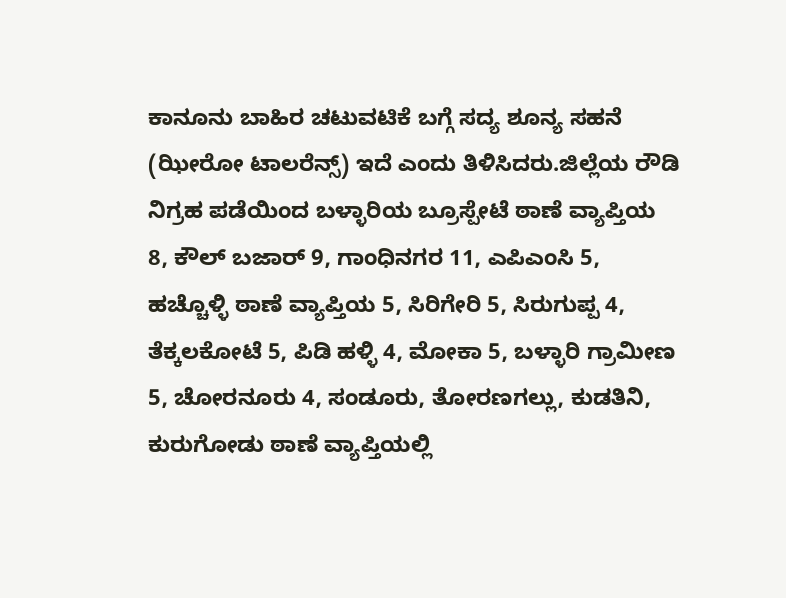ಕಾನೂನು ಬಾಹಿರ ಚಟುವಟಿಕೆ ಬಗ್ಗೆ ಸದ್ಯ ಶೂನ್ಯ ಸಹನೆ (ಝೀರೋ ಟಾಲರೆನ್ಸ್) ಇದೆ ಎಂದು ತಿಳಿಸಿದರು.ಜಿಲ್ಲೆಯ ರೌಡಿ ನಿಗ್ರಹ ಪಡೆಯಿಂದ ಬಳ್ಳಾರಿಯ ಬ್ರೂಸ್ಪೇಟೆ ಠಾಣೆ ವ್ಯಾಪ್ತಿಯ 8, ಕೌಲ್ ಬಜಾರ್ 9, ಗಾಂಧಿನಗರ 11, ಎಪಿಎಂಸಿ 5, ಹಚ್ಚೊಳ್ಳಿ ಠಾಣೆ ವ್ಯಾಪ್ತಿಯ 5, ಸಿರಿಗೇರಿ 5, ಸಿರುಗುಪ್ಪ 4, ತೆಕ್ಕಲಕೋಟೆ 5, ಪಿಡಿ ಹಳ್ಳಿ 4, ಮೋಕಾ 5, ಬಳ್ಳಾರಿ ಗ್ರಾಮೀಣ 5, ಚೋರನೂರು 4, ಸಂಡೂರು, ತೋರಣಗಲ್ಲು, ಕುಡತಿನಿ, ಕುರುಗೋಡು ಠಾಣೆ ವ್ಯಾಪ್ತಿಯಲ್ಲಿ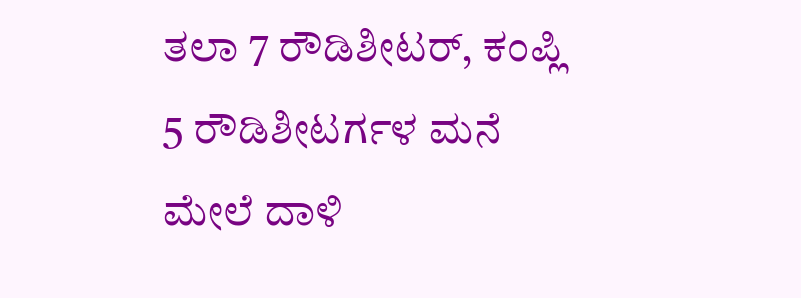ತಲಾ 7 ರೌಡಿಶೀಟರ್, ಕಂಪ್ಲಿ 5 ರೌಡಿಶೀಟರ್ಗಳ ಮನೆ ಮೇಲೆ ದಾಳಿ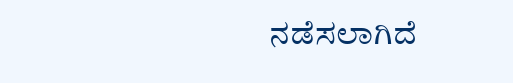ನಡೆಸಲಾಗಿದೆ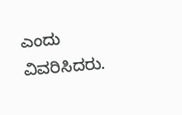ಎಂದು ವಿವರಿಸಿದರು.